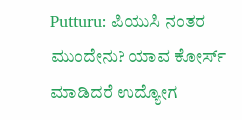Putturu: ಪಿಯುಸಿ ನಂತರ ಮುಂದೇನು? ಯಾವ ಕೋರ್ಸ್ ಮಾಡಿದರೆ ಉದ್ಯೋಗ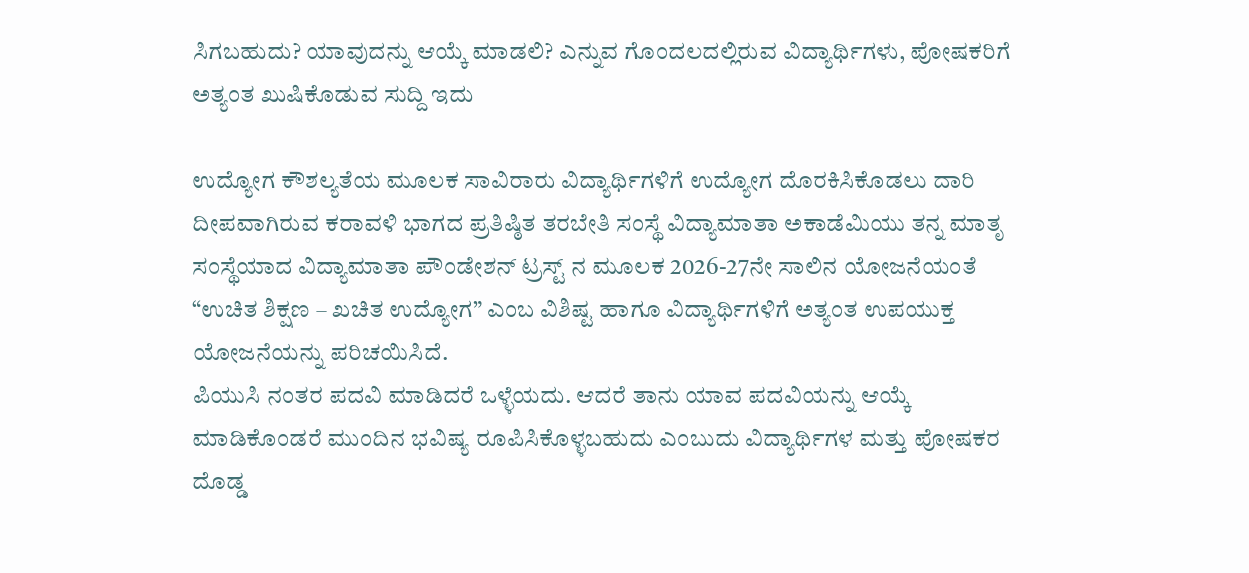ಸಿಗಬಹುದು? ಯಾವುದನ್ನು ಆಯ್ಕೆ ಮಾಡಲಿ? ಎನ್ನುವ ಗೊಂದಲದಲ್ಲಿರುವ ವಿದ್ಯಾರ್ಥಿಗಳು, ಪೋಷಕರಿಗೆ ಅತ್ಯಂತ ಖುಷಿಕೊಡುವ ಸುದ್ದಿ ಇದು

ಉದ್ಯೋಗ ಕೌಶಲ್ಯತೆಯ ಮೂಲಕ ಸಾವಿರಾರು ವಿದ್ಯಾರ್ಥಿಗಳಿಗೆ ಉದ್ಯೋಗ ದೊರಕಿಸಿಕೊಡಲು ದಾರಿ ದೀಪವಾಗಿರುವ ಕರಾವಳಿ ಭಾಗದ ಪ್ರತಿಷ್ಠಿತ ತರಬೇತಿ ಸಂಸ್ಥೆ ವಿದ್ಯಾಮಾತಾ ಅಕಾಡೆಮಿಯು ತನ್ನ ಮಾತೃ ಸಂಸ್ಥೆಯಾದ ವಿದ್ಯಾಮಾತಾ ಪೌಂಡೇಶನ್ ಟ್ರಸ್ಟ್ ನ ಮೂಲಕ 2026-27ನೇ ಸಾಲಿನ ಯೋಜನೆಯಂತೆ “ಉಚಿತ ಶಿಕ್ಷಣ – ಖಚಿತ ಉದ್ಯೋಗ” ಎಂಬ ವಿಶಿಷ್ಟ ಹಾಗೂ ವಿದ್ಯಾರ್ಥಿಗಳಿಗೆ ಅತ್ಯಂತ ಉಪಯುಕ್ತ ಯೋಜನೆಯನ್ನು ಪರಿಚಯಿಸಿದೆ.
ಪಿಯುಸಿ ನಂತರ ಪದವಿ ಮಾಡಿದರೆ ಒಳ್ಳೆಯದು. ಆದರೆ ತಾನು ಯಾವ ಪದವಿಯನ್ನು ಆಯ್ಕೆ ಮಾಡಿಕೊಂಡರೆ ಮುಂದಿನ ಭವಿಷ್ಯ ರೂಪಿಸಿಕೊಳ್ಳಬಹುದು ಎಂಬುದು ವಿದ್ಯಾರ್ಥಿಗಳ ಮತ್ತು ಪೋಷಕರ ದೊಡ್ಡ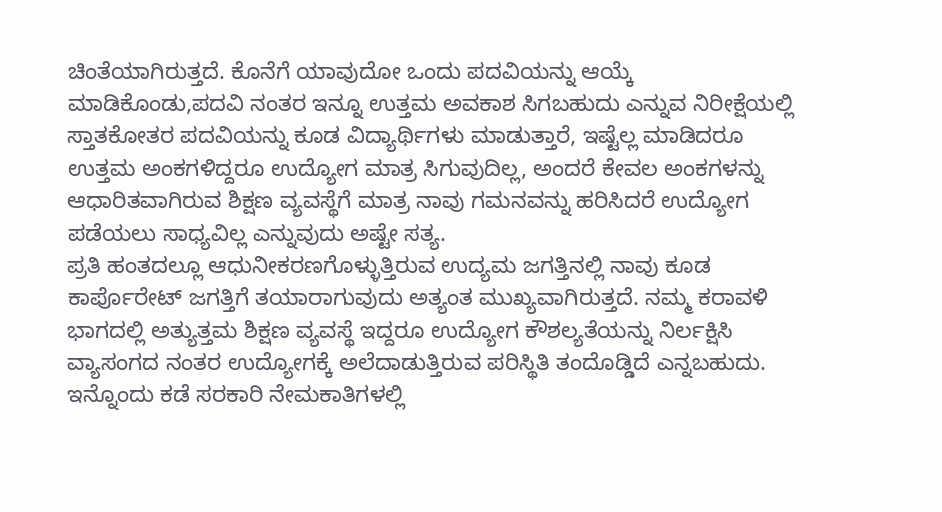ಚಿಂತೆಯಾಗಿರುತ್ತದೆ. ಕೊನೆಗೆ ಯಾವುದೋ ಒಂದು ಪದವಿಯನ್ನು ಆಯ್ಕೆ ಮಾಡಿಕೊಂಡು,ಪದವಿ ನಂತರ ಇನ್ನೂ ಉತ್ತಮ ಅವಕಾಶ ಸಿಗಬಹುದು ಎನ್ನುವ ನಿರೀಕ್ಷೆಯಲ್ಲಿ ಸ್ತಾತಕೋತರ ಪದವಿಯನ್ನು ಕೂಡ ವಿದ್ಯಾರ್ಥಿಗಳು ಮಾಡುತ್ತಾರೆ, ಇಷ್ಟೆಲ್ಲ ಮಾಡಿದರೂ ಉತ್ತಮ ಅಂಕಗಳಿದ್ದರೂ ಉದ್ಯೋಗ ಮಾತ್ರ ಸಿಗುವುದಿಲ್ಲ, ಅಂದರೆ ಕೇವಲ ಅಂಕಗಳನ್ನು ಆಧಾರಿತವಾಗಿರುವ ಶಿಕ್ಷಣ ವ್ಯವಸ್ಥೆಗೆ ಮಾತ್ರ ನಾವು ಗಮನವನ್ನು ಹರಿಸಿದರೆ ಉದ್ಯೋಗ ಪಡೆಯಲು ಸಾಧ್ಯವಿಲ್ಲ ಎನ್ನುವುದು ಅಷ್ಟೇ ಸತ್ಯ.
ಪ್ರತಿ ಹಂತದಲ್ಲೂ ಆಧುನೀಕರಣಗೊಳ್ಳುತ್ತಿರುವ ಉದ್ಯಮ ಜಗತ್ತಿನಲ್ಲಿ ನಾವು ಕೂಡ ಕಾರ್ಪೊರೇಟ್ ಜಗತ್ತಿಗೆ ತಯಾರಾಗುವುದು ಅತ್ಯಂತ ಮುಖ್ಯವಾಗಿರುತ್ತದೆ. ನಮ್ಮ ಕರಾವಳಿ ಭಾಗದಲ್ಲಿ ಅತ್ಯುತ್ತಮ ಶಿಕ್ಷಣ ವ್ಯವಸ್ಥೆ ಇದ್ದರೂ ಉದ್ಯೋಗ ಕೌಶಲ್ಯತೆಯನ್ನು ನಿರ್ಲಕ್ಷಿಸಿ ವ್ಯಾಸಂಗದ ನಂತರ ಉದ್ಯೋಗಕ್ಕೆ ಅಲೆದಾಡುತ್ತಿರುವ ಪರಿಸ್ಥಿತಿ ತಂದೊಡ್ಡಿದೆ ಎನ್ನಬಹುದು. ಇನ್ನೊಂದು ಕಡೆ ಸರಕಾರಿ ನೇಮಕಾತಿಗಳಲ್ಲಿ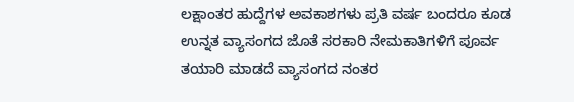ಲಕ್ಷಾಂತರ ಹುದ್ದೆಗಳ ಅವಕಾಶಗಳು ಪ್ರತಿ ವರ್ಷ ಬಂದರೂ ಕೂಡ ಉನ್ನತ ವ್ಯಾಸಂಗದ ಜೊತೆ ಸರಕಾರಿ ನೇಮಕಾತಿಗಳಿಗೆ ಪೂರ್ವ ತಯಾರಿ ಮಾಡದೆ ವ್ಯಾಸಂಗದ ನಂತರ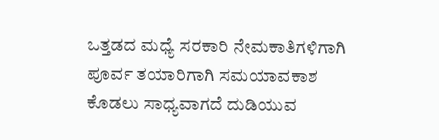ಒತ್ತಡದ ಮಧ್ಯೆ ಸರಕಾರಿ ನೇಮಕಾತಿಗಳಿಗಾಗಿ ಪೂರ್ವ ತಯಾರಿಗಾಗಿ ಸಮಯಾವಕಾಶ ಕೊಡಲು ಸಾಧ್ಯವಾಗದೆ ದುಡಿಯುವ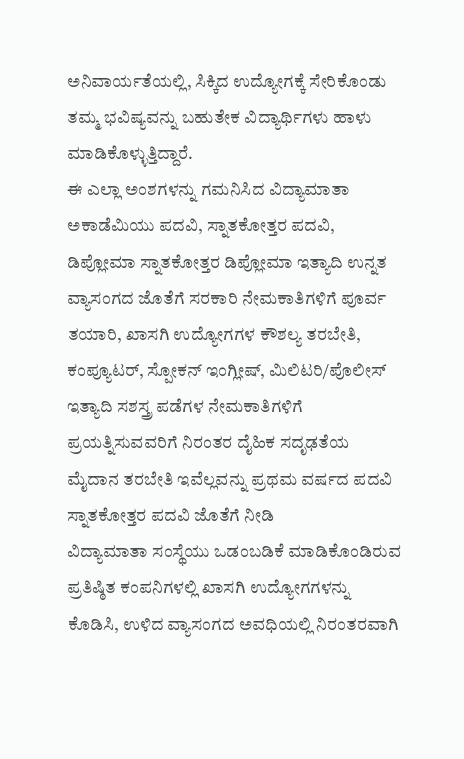ಅನಿವಾರ್ಯತೆಯಲ್ಲಿ, ಸಿಕ್ಕಿದ ಉದ್ಯೋಗಕ್ಕೆ ಸೇರಿಕೊಂಡು ತಮ್ಮ ಭವಿಷ್ಯವನ್ನು ಬಹುತೇಕ ವಿದ್ಯಾರ್ಥಿಗಳು ಹಾಳು ಮಾಡಿಕೊಳ್ಳುತ್ತಿದ್ದಾರೆ.
ಈ ಎಲ್ಲಾ ಅಂಶಗಳನ್ನು ಗಮನಿಸಿದ ವಿದ್ಯಾಮಾತಾ ಅಕಾಡೆಮಿಯು ಪದವಿ, ಸ್ನಾತಕೋತ್ತರ ಪದವಿ, ಡಿಪ್ಲೋಮಾ ಸ್ನಾತಕೋತ್ತರ ಡಿಪ್ಲೋಮಾ ಇತ್ಯಾದಿ ಉನ್ನತ ವ್ಯಾಸಂಗದ ಜೊತೆಗೆ ಸರಕಾರಿ ನೇಮಕಾತಿಗಳಿಗೆ ಪೂರ್ವ ತಯಾರಿ, ಖಾಸಗಿ ಉದ್ಯೋಗಗಳ ಕೌಶಲ್ಯ ತರಬೇತಿ, ಕಂಪ್ಯೂಟರ್, ಸ್ಪೋಕನ್ ಇಂಗ್ಲೀಷ್, ಮಿಲಿಟರಿ/ಪೊಲೀಸ್ ಇತ್ಯಾದಿ ಸಶಸ್ತ್ರ ಪಡೆಗಳ ನೇಮಕಾತಿಗಳಿಗೆ ಪ್ರಯತ್ನಿಸುವವರಿಗೆ ನಿರಂತರ ದೈಹಿಕ ಸದೃಢತೆಯ ಮೈದಾನ ತರಬೇತಿ ಇವೆಲ್ಲವನ್ನು ಪ್ರಥಮ ವರ್ಷದ ಪದವಿ ಸ್ನಾತಕೋತ್ತರ ಪದವಿ ಜೊತೆಗೆ ನೀಡಿ
ವಿದ್ಯಾಮಾತಾ ಸಂಸ್ಥೆಯು ಒಡಂಬಡಿಕೆ ಮಾಡಿಕೊಂಡಿರುವ ಪ್ರತಿಷ್ಠಿತ ಕಂಪನಿಗಳಲ್ಲಿ ಖಾಸಗಿ ಉದ್ಯೋಗಗಳನ್ನು ಕೊಡಿಸಿ, ಉಳಿದ ವ್ಯಾಸಂಗದ ಅವಧಿಯಲ್ಲಿ ನಿರಂತರವಾಗಿ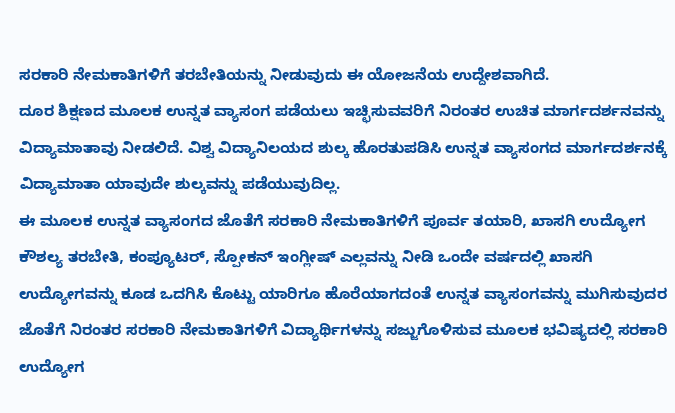ಸರಕಾರಿ ನೇಮಕಾತಿಗಳಿಗೆ ತರಬೇತಿಯನ್ನು ನೀಡುವುದು ಈ ಯೋಜನೆಯ ಉದ್ದೇಶವಾಗಿದೆ.
ದೂರ ಶಿಕ್ಷಣದ ಮೂಲಕ ಉನ್ನತ ವ್ಯಾಸಂಗ ಪಡೆಯಲು ಇಚ್ಛಿಸುವವರಿಗೆ ನಿರಂತರ ಉಚಿತ ಮಾರ್ಗದರ್ಶನವನ್ನು ವಿದ್ಯಾಮಾತಾವು ನೀಡಲಿದೆ. ವಿಶ್ವ ವಿದ್ಯಾನಿಲಯದ ಶುಲ್ಕ ಹೊರತುಪಡಿಸಿ ಉನ್ನತ ವ್ಯಾಸಂಗದ ಮಾರ್ಗದರ್ಶನಕ್ಕೆ ವಿದ್ಯಾಮಾತಾ ಯಾವುದೇ ಶುಲ್ಕವನ್ನು ಪಡೆಯುವುದಿಲ್ಲ.
ಈ ಮೂಲಕ ಉನ್ನತ ವ್ಯಾಸಂಗದ ಜೊತೆಗೆ ಸರಕಾರಿ ನೇಮಕಾತಿಗಳಿಗೆ ಪೂರ್ವ ತಯಾರಿ, ಖಾಸಗಿ ಉದ್ಯೋಗ ಕೌಶಲ್ಯ ತರಬೇತಿ, ಕಂಪ್ಯೂಟರ್, ಸ್ಪೋಕನ್ ಇಂಗ್ಲೀಷ್ ಎಲ್ಲವನ್ನು ನೀಡಿ ಒಂದೇ ವರ್ಷದಲ್ಲಿ ಖಾಸಗಿ ಉದ್ಯೋಗವನ್ನು ಕೂಡ ಒದಗಿಸಿ ಕೊಟ್ಟು ಯಾರಿಗೂ ಹೊರೆಯಾಗದಂತೆ ಉನ್ನತ ವ್ಯಾಸಂಗವನ್ನು ಮುಗಿಸುವುದರ ಜೊತೆಗೆ ನಿರಂತರ ಸರಕಾರಿ ನೇಮಕಾತಿಗಳಿಗೆ ವಿದ್ಯಾರ್ಥಿಗಳನ್ನು ಸಜ್ಜುಗೊಳಿಸುವ ಮೂಲಕ ಭವಿಷ್ಯದಲ್ಲಿ ಸರಕಾರಿ ಉದ್ಯೋಗ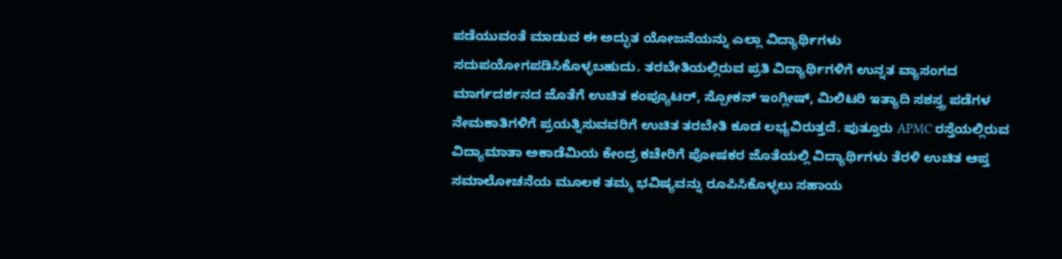ಪಡೆಯುವಂತೆ ಮಾಡುವ ಈ ಅದ್ಭುತ ಯೋಜನೆಯನ್ನು ಎಲ್ಲಾ ವಿದ್ಯಾರ್ಥಿಗಳು ಸದುಪಯೋಗಪಡಿಸಿಕೊಳ್ಳಬಹುದು. ತರಬೇತಿಯಲ್ಲಿರುವ ಪ್ರತಿ ವಿದ್ಯಾರ್ಥಿಗಳಿಗೆ ಉನ್ನತ ವ್ಯಾಸಂಗದ ಮಾರ್ಗದರ್ಶನದ ಜೊತೆಗೆ ಉಚಿತ ಕಂಪ್ಯೂಟರ್, ಸ್ಪೋಕನ್ ಇಂಗ್ಲೀಷ್, ಮಿಲಿಟರಿ ಇತ್ಯಾದಿ ಸಶಸ್ತ್ರ ಪಡೆಗಳ ನೇಮಕಾತಿಗಳಿಗೆ ಪ್ರಯತ್ನಿಸುವವರಿಗೆ ಉಚಿತ ತರಬೇತಿ ಕೂಡ ಲಭ್ಯವಿರುತ್ತದೆ. ಪುತ್ತೂರು APMC ರಸ್ತೆಯಲ್ಲಿರುವ ವಿದ್ಯಾಮಾತಾ ಅಕಾಡೆಮಿಯ ಕೇಂದ್ರ ಕಚೇರಿಗೆ ಪೋಷಕರ ಜೊತೆಯಲ್ಲಿ ವಿದ್ಯಾರ್ಥಿಗಳು ತೆರಳಿ ಉಚಿತ ಆಪ್ತ ಸಮಾಲೋಚನೆಯ ಮೂಲಕ ತಮ್ಮ ಭವಿಷ್ಯವನ್ನು ರೂಪಿಸಿಕೊಳ್ಳಲು ಸಹಾಯ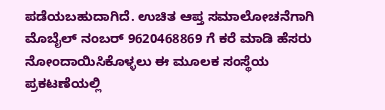ಪಡೆಯಬಹುದಾಗಿದೆ. ಉಚಿತ ಆಪ್ತ ಸಮಾಲೋಚನೆಗಾಗಿ ಮೊಬೈಲ್ ನಂಬರ್ 9620468869 ಗೆ ಕರೆ ಮಾಡಿ ಹೆಸರು ನೋಂದಾಯಿಸಿಕೊಳ್ಳಲು ಈ ಮೂಲಕ ಸಂಸ್ಥೆಯ ಪ್ರಕಟಣೆಯಲ್ಲಿ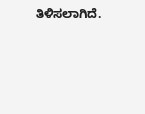ತಿಳಿಸಲಾಗಿದೆ.